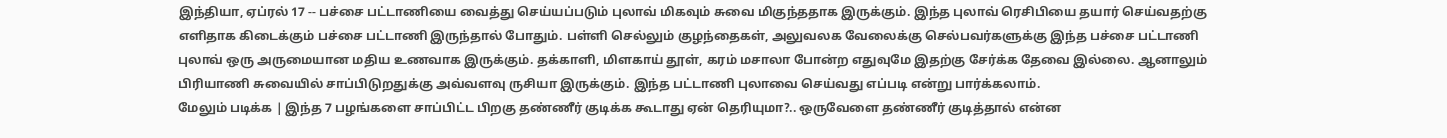இந்தியா, ஏப்ரல் 17 -- பச்சை பட்டாணியை வைத்து செய்யப்படும் புலாவ் மிகவும் சுவை மிகுந்ததாக இருக்கும். இந்த புலாவ் ரெசிபியை தயார் செய்வதற்கு எளிதாக கிடைக்கும் பச்சை பட்டாணி இருந்தால் போதும். பள்ளி செல்லும் குழந்தைகள், அலுவலக வேலைக்கு செல்பவர்களுக்கு இந்த பச்சை பட்டாணி புலாவ் ஒரு அருமையான மதிய உணவாக இருக்கும். தக்காளி, மிளகாய் தூள், கரம் மசாலா போன்ற எதுவுமே இதற்கு சேர்க்க தேவை இல்லை. ஆனாலும் பிரியாணி சுவையில் சாப்பிடுறதுக்கு அவ்வளவு ருசியா இருக்கும். இந்த பட்டாணி புலாவை செய்வது எப்படி என்று பார்க்கலாம்.
மேலும் படிக்க | இந்த 7 பழங்களை சாப்பிட்ட பிறகு தண்ணீர் குடிக்க கூடாது ஏன் தெரியுமா?.. ஒருவேளை தண்ணீர் குடித்தால் என்ன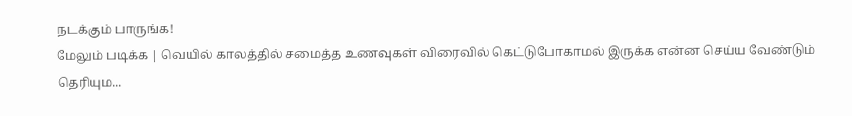நடக்கும் பாருங்க!
மேலும் படிக்க | வெயில் காலத்தில் சமைத்த உணவுகள் விரைவில் கெட்டுபோகாமல் இருக்க என்ன செய்ய வேண்டும் தெரியும...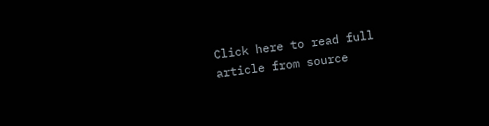Click here to read full article from source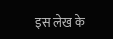इस लेख के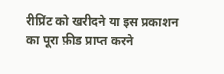रीप्रिंट को खरीदने या इस प्रकाशन का पूरा फ़ीड प्राप्त करने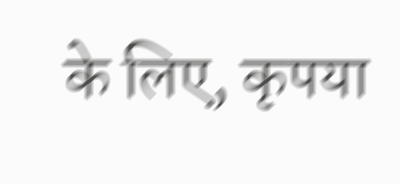के लिए, कृपया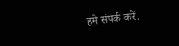हमे संपर्क करें.